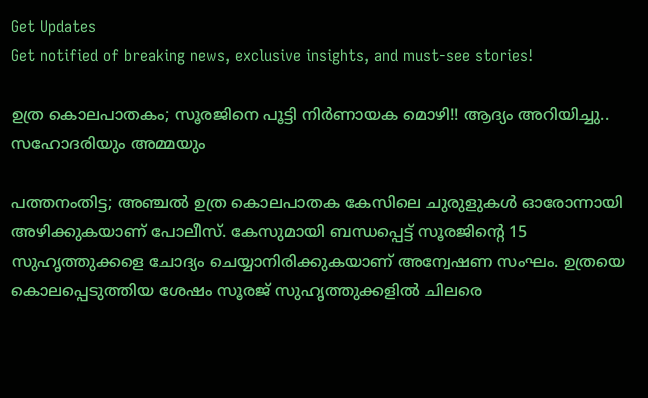Get Updates
Get notified of breaking news, exclusive insights, and must-see stories!

ഉത്ര കൊലപാതകം; സൂരജിനെ പൂട്ടി നിർണായക മൊഴി!! ആദ്യം അറിയിച്ചു.. സഹോദരിയും അമ്മയും

പത്തനംതിട്ട; അഞ്ചൽ ഉത്ര കൊലപാതക കേസിലെ ചുരുളുകൾ ഓരോന്നായി അഴിക്കുകയാണ് പോലീസ്. കേസുമായി ബന്ധപ്പെട്ട് സൂരജിന്റെ 15 സുഹൃത്തുക്കളെ ചോദ്യം ചെയ്യാനിരിക്കുകയാണ് അന്വേഷണ സംഘം. ഉത്രയെ കൊലപ്പെടുത്തിയ ശേഷം സൂരജ് സുഹൃത്തുക്കളിൽ ചിലരെ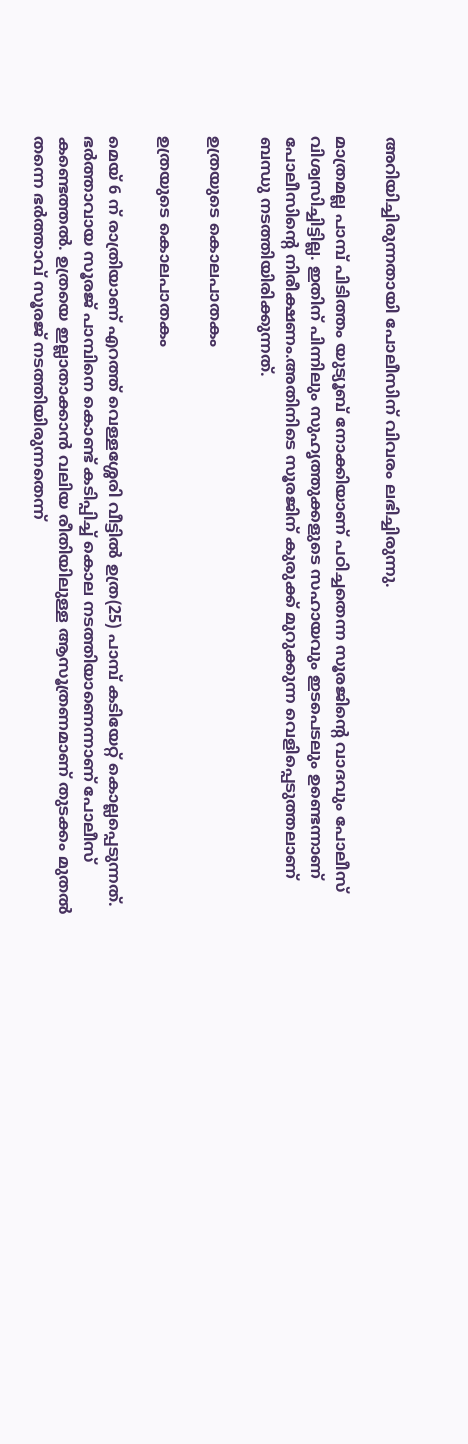അറിയിച്ചിരുന്നതായി പോലീസിന് വിവരം ലഭിച്ചിരുന്നു.

മാത്രമല്ല പാമ്പ് പിടിത്തം യുട്യൂബ് നോക്കിയാണ് പഠിച്ചതെന്ന സൂരജിന്റെ വാദവും പോലീസ് വിശ്വസിച്ചിട്ടില്ല. ഇതിന് പിന്നിലും സുഹൃത്തുക്കളുടെ സഹായവും ഇടപെടലും ഉണ്ടെന്നാണ് പോലീസിന്റെ നിരീക്ഷണം.അതിനിടെ സൂരജിന് കുരുക്ക് മുറുക്കുന്ന വെളിപ്പെടുത്തലാണ് ബന്ധു നടത്തിയിരിക്കുന്നത്.

ഉത്രയുടെ കൊലപാതകം

ഉത്രയുടെ കൊലപാതകം

മെയ് 6 ന് രാത്രിയാണ് എറത്ത് വെള്ളശ്ശേരി വീട്ടിൽ ഉത്ര(25) പാമ്പ് കടിയേറ്റ് കൊല്ലപ്പെടുന്നത്. ഭർത്താവായ സൂരജ് പാമ്പിനെ കൊണ്ട് കടിപ്പിച്ച് കൊല നടത്തിയാണെന്നാണ് പോലീസ് കണ്ടെത്തൽ. ഉത്രയെ ഇല്ലാതാക്കാൻ വലിയ രീതിയിലുള്ള ആസൂത്രണമാണ് തുടക്കം മുതൽ തന്നെ ഭർത്താവ് സൂരജ് നടത്തിയിരുന്നതെന്ന്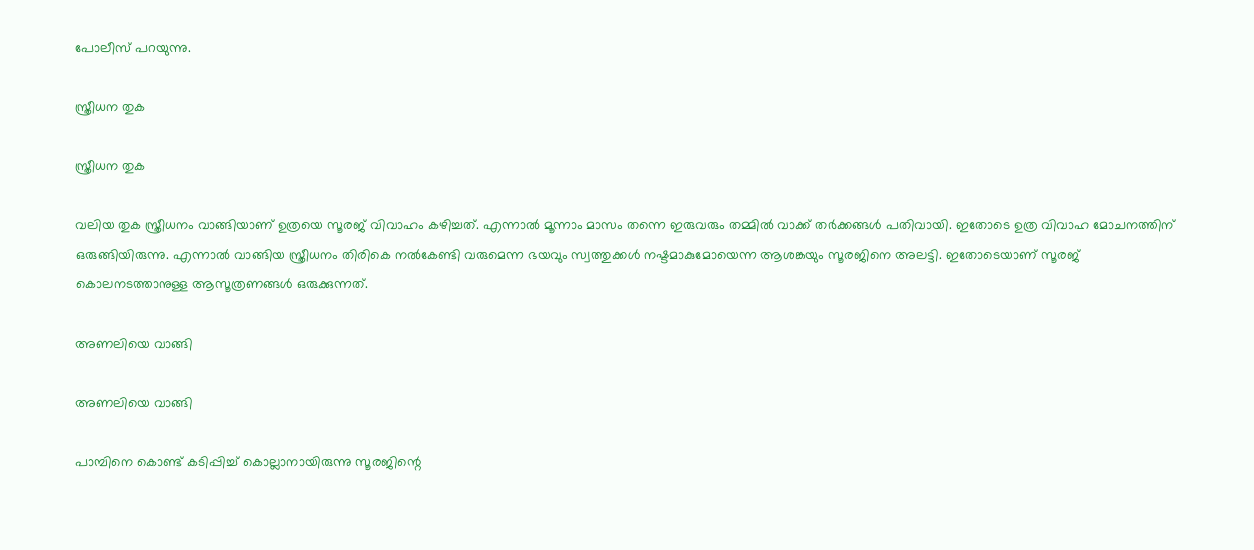പോലീസ് പറയുന്നു.

സ്ത്രീധന തുക

സ്ത്രീധന തുക

വലിയ തുക സ്ത്രീധനം വാങ്ങിയാണ് ഉത്രയെ സൂരജ് വിവാഹം കഴിച്ചത്. എന്നാൽ മൂന്നാം മാസം തന്നെ ഇരുവരും തമ്മിൽ വാക്ക് തർക്കങ്ങൾ പതിവായി. ഇതോടെ ഉത്ര വിവാഹ മോചനത്തിന് ഒരുങ്ങിയിരുന്നു. എന്നാൽ വാങ്ങിയ സ്ത്രീധനം തിരികെ നൽകേണ്ടി വരുമെന്ന ഭയവും സ്വത്തുക്കൾ നഷ്ടമാകുമോയെന്ന ആശങ്കയും സൂരജിനെ അലട്ടി. ഇതോടെയാണ് സൂരജ് കൊലനടത്താനുള്ള ആസൂത്രണങ്ങൾ ഒരുക്കുന്നത്.

അണലിയെ വാങ്ങി

അണലിയെ വാങ്ങി

പാമ്പിനെ കൊണ്ട് കടിപ്പിച്ച് കൊല്ലാനായിരുന്നു സൂരജിന്റെ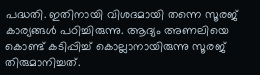പദ്ധതി. ഇതിനായി വിശദമായി തന്നെ സൂരജ് കാര്യങ്ങൾ പഠിച്ചിരുന്നു. ആദ്യം അണലിയെ കൊണ്ട് കടിപ്പിച്ച് കൊല്ലാനായിരുന്നു സൂരജ് തിരുമാനിച്ചത്.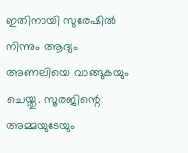ഇതിനായി സുരേഷിൽ നിന്നും ആദ്യം അണലിയെ വാങ്ങുകയും ചെയ്തു. സൂരജിന്റെ അമ്മയുടേയും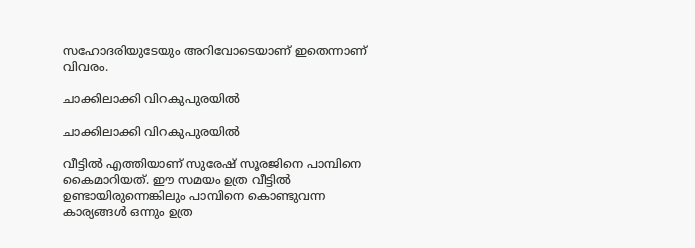സഹോദരിയുടേയും അറിവോടെയാണ് ഇതെന്നാണ് വിവരം.

ചാക്കിലാക്കി വിറകുപുരയിൽ

ചാക്കിലാക്കി വിറകുപുരയിൽ

വീട്ടിൽ എത്തിയാണ് സുരേഷ് സൂരജിനെ പാമ്പിനെ കൈമാറിയത്. ഈ സമയം ഉത്ര വീട്ടിൽ ഉണ്ടായിരുന്നെങ്കിലും പാമ്പിനെ കൊണ്ടുവന്ന കാര്യങ്ങൾ ഒന്നും ഉത്ര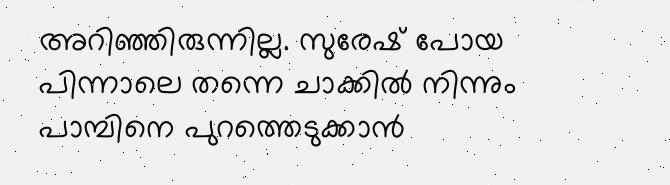അറിഞ്ഞിരുന്നില്ല. സുരേഷ് പോയ പിന്നാലെ തന്നെ ചാക്കിൽ നിന്നും പാമ്പിനെ പുറത്തെടുക്കാൻ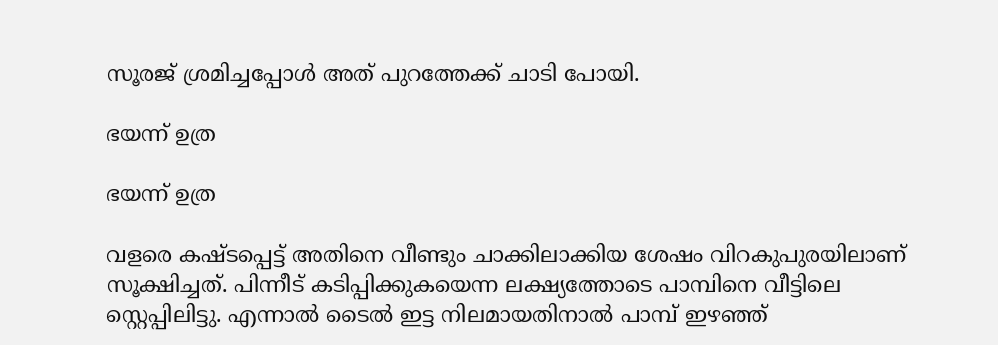സൂരജ് ശ്രമിച്ചപ്പോൾ അത് പുറത്തേക്ക് ചാടി പോയി.

ഭയന്ന് ഉത്ര

ഭയന്ന് ഉത്ര

വളരെ കഷ്ടപ്പെട്ട് അതിനെ വീണ്ടും ചാക്കിലാക്കിയ ശേഷം വിറകുപുരയിലാണ് സൂക്ഷിച്ചത്. പിന്നീട് കടിപ്പിക്കുകയെന്ന ലക്ഷ്യത്തോടെ പാമ്പിനെ വീട്ടിലെ സ്റ്റെപ്പിലിട്ടു. എന്നാൽ ടൈൽ ഇട്ട നിലമായതിനാൽ പാമ്പ് ഇഴഞ്ഞ്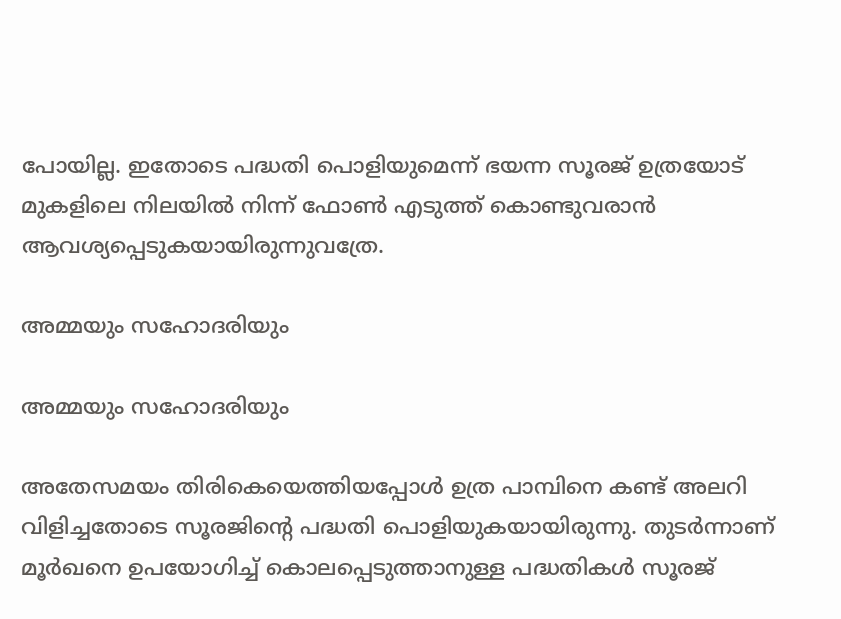പോയില്ല. ഇതോടെ പദ്ധതി പൊളിയുമെന്ന് ഭയന്ന സൂരജ് ഉത്രയോട് മുകളിലെ നിലയിൽ നിന്ന് ഫോൺ എടുത്ത് കൊണ്ടുവരാൻ ആവശ്യപ്പെടുകയായിരുന്നുവത്രേ.

അമ്മയും സഹോദരിയും

അമ്മയും സഹോദരിയും

അതേസമയം തിരികെയെത്തിയപ്പോൾ ഉത്ര പാമ്പിനെ കണ്ട് അലറി വിളിച്ചതോടെ സൂരജിന്റെ പദ്ധതി പൊളിയുകയായിരുന്നു. തുടർന്നാണ് മൂർഖനെ ഉപയോഗിച്ച് കൊലപ്പെടുത്താനുള്ള പദ്ധതികൾ സൂരജ്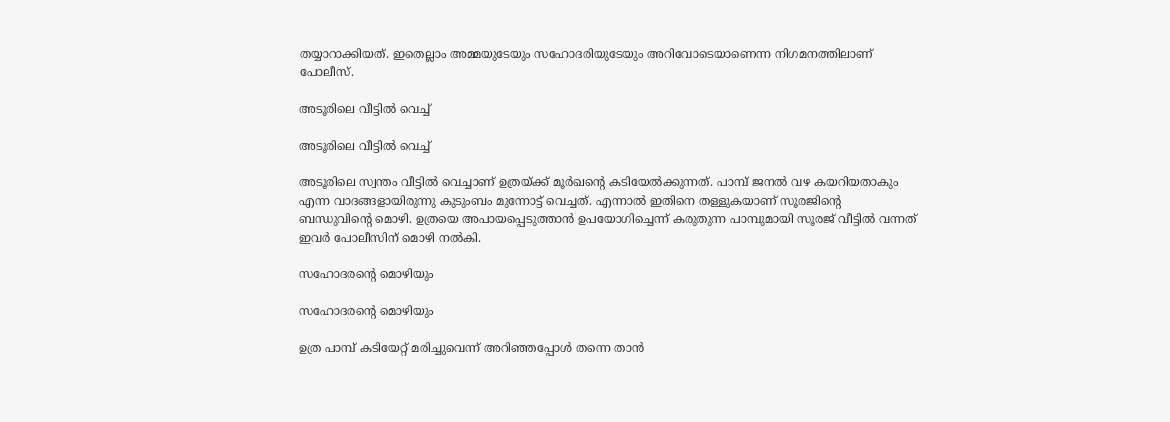തയ്യാറാക്കിയത്. ഇതെല്ലാം അമ്മയുടേയും സഹോദരിയുടേയും അറിവോടെയാണെന്ന നിഗമനത്തിലാണ് പോലീസ്.

അടൂരിലെ വീട്ടിൽ വെച്ച്

അടൂരിലെ വീട്ടിൽ വെച്ച്

അടൂരിലെ സ്വന്തം വീട്ടിൽ വെച്ചാണ് ഉത്രയ്ക്ക് മൂർഖന്റെ കടിയേൽക്കുന്നത്. പാമ്പ് ജനൽ വഴ കയറിയതാകും എന്ന വാദങ്ങളായിരുന്നു കുടുംബം മുന്നോട്ട് വെച്ചത്. എന്നാൽ ഇതിനെ തള്ളുകയാണ് സൂരജിന്റെ ബന്ധുവിന്റെ മൊഴി. ഉത്രയെ അപായപ്പെടുത്താൻ ഉപയോഗിച്ചെന്ന് കരുതുന്ന പാമ്പുമായി സൂരജ് വീട്ടിൽ വന്നത് ഇവർ പോലീസിന് മൊഴി നൽകി.

സഹോദരന്റെ മൊഴിയും

സഹോദരന്റെ മൊഴിയും

ഉത്ര പാമ്പ് കടിയേറ്റ് മരിച്ചുവെന്ന് അറിഞ്ഞപ്പോൾ തന്നെ താൻ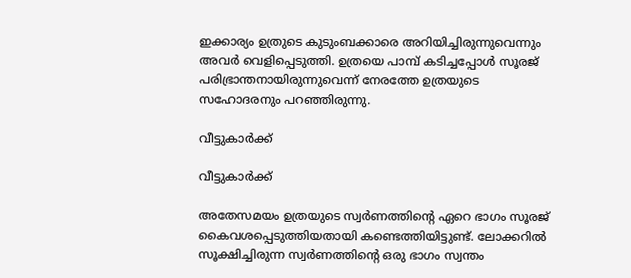ഇക്കാര്യം ഉത്രുടെ കുടുംബക്കാരെ അറിയിച്ചിരുന്നുവെന്നും അവർ വെളിപ്പെടുത്തി. ഉത്രയെ പാമ്പ് കടിച്ചപ്പോൾ സൂരജ് പരിഭ്രാന്തനായിരുന്നുവെന്ന് നേരത്തേ ഉത്രയുടെ സഹോദരനും പറഞ്ഞിരുന്നു.

വീട്ടുകാർക്ക്

വീട്ടുകാർക്ക്

അതേസമയം ഉത്രയുടെ സ്വർണത്തിന്റെ ഏറെ ഭാഗം സൂരജ് കൈവശപ്പെടുത്തിയതായി കണ്ടെത്തിയിട്ടുണ്ട്. ലോക്കറിൽ സൂക്ഷിച്ചിരുന്ന സ്വർണത്തിന്റെ ഒരു ഭാഗം സ്വന്തം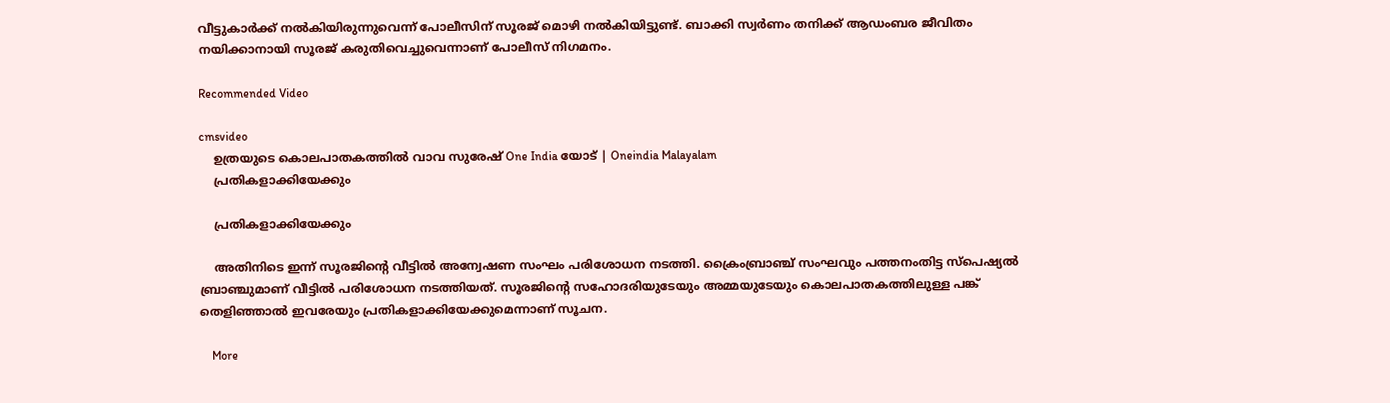വീട്ടുകാർക്ക് നൽകിയിരുന്നുവെന്ന് പോലീസിന് സൂരജ് മൊഴി നൽകിയിട്ടുണ്ട്. ബാക്കി സ്വർണം തനിക്ക് ആഡംബര ജീവിതം നയിക്കാനായി സൂരജ് കരുതിവെച്ചുവെന്നാണ് പോലീസ് നിഗമനം.

Recommended Video

cmsvideo
    ഉത്രയുടെ കൊലപാതകത്തിൽ വാവ സുരേഷ് One India യോട് | Oneindia Malayalam
    പ്രതികളാക്കിയേക്കും

    പ്രതികളാക്കിയേക്കും

    അതിനിടെ ഇന്ന് സൂരജിന്റെ വീട്ടിൽ അന്വേഷണ സംഘം പരിശോധന നടത്തി. ക്രൈംബ്രാഞ്ച് സംഘവും പത്തനംതിട്ട സ്പെഷ്യൽ ബ്രാഞ്ചുമാണ് വീട്ടിൽ പരിശോധന നടത്തിയത്. സൂരജിന്റെ സഹോദരിയുടേയും അമ്മയുടേയും കൊലപാതകത്തിലുള്ള പങ്ക് തെളിഞ്ഞാൽ ഇവരേയും പ്രതികളാക്കിയേക്കുമെന്നാണ് സൂചന.

    More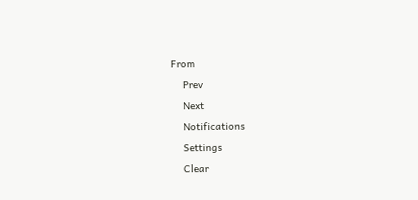From
    Prev
    Next
    Notifications
    Settings
    Clear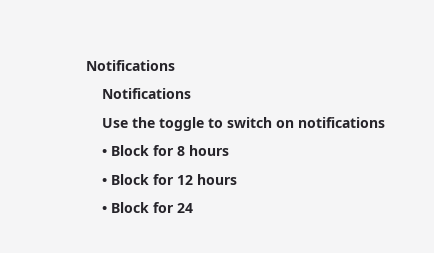Notifications
    Notifications
    Use the toggle to switch on notifications
    • Block for 8 hours
    • Block for 12 hours
    • Block for 24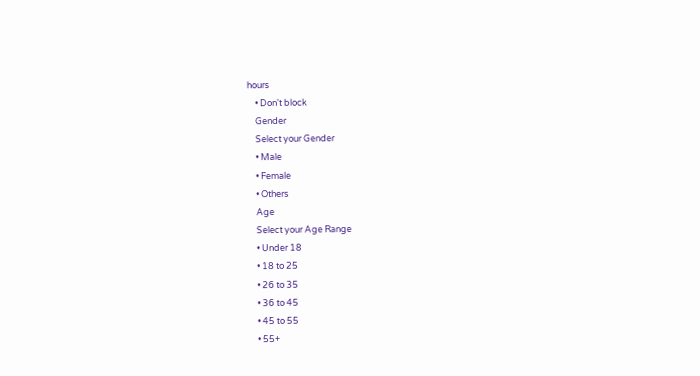hours
    • Don't block
    Gender
    Select your Gender
    • Male
    • Female
    • Others
    Age
    Select your Age Range
    • Under 18
    • 18 to 25
    • 26 to 35
    • 36 to 45
    • 45 to 55
    • 55+